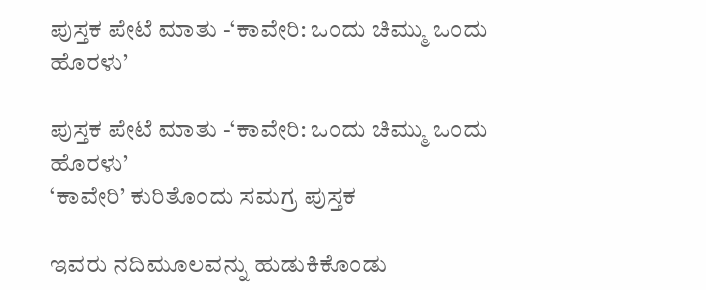ಪುಸ್ತಕ ಪೇಟೆ ಮಾತು -‘ಕಾವೇರಿ: ಒಂದು ಚಿಮ್ಮು ಒಂದು ಹೊರಳು’

ಪುಸ್ತಕ ಪೇಟೆ ಮಾತು -‘ಕಾವೇರಿ: ಒಂದು ಚಿಮ್ಮು ಒಂದು ಹೊರಳು’
‘ಕಾವೇರಿ’ ಕುರಿತೊಂದು ಸಮಗ್ರ ಪುಸ್ತಕ

ಇವರು ನದಿಮೂಲವನ್ನು ಹುಡುಕಿಕೊಂಡು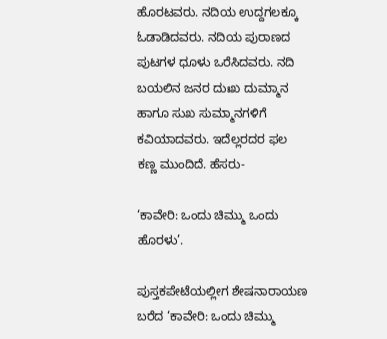ಹೊರಟವರು. ನದಿಯ ಉದ್ದಗಲಕ್ಕೂ ಓಡಾಡಿದವರು. ನದಿಯ ಪುರಾಣದ ಪುಟಗಳ ಧೂಳು ಒರೆಸಿದವರು. ನದಿ ಬಯಲಿನ ಜನರ ದುಃಖ ದುಮ್ಮಾನ ಹಾಗೂ ಸುಖ ಸುಮ್ಮಾನಗಳಿಗೆ ಕವಿಯಾದವರು. ಇದೆಲ್ಲರದರ ಫಲ ಕಣ್ಣ ಮುಂದಿದೆ. ಹೆಸರು-

‘ಕಾವೇರಿ: ಒಂದು ಚಿಮ್ಮು ಒಂದು ಹೊರಳು’.

ಪುಸ್ತಕಪೇಟೆಯಲ್ಲೀಗ ಶೇಷನಾರಾಯಣ ಬರೆದ ‘ಕಾವೇರಿ: ಒಂದು ಚಿಮ್ಮು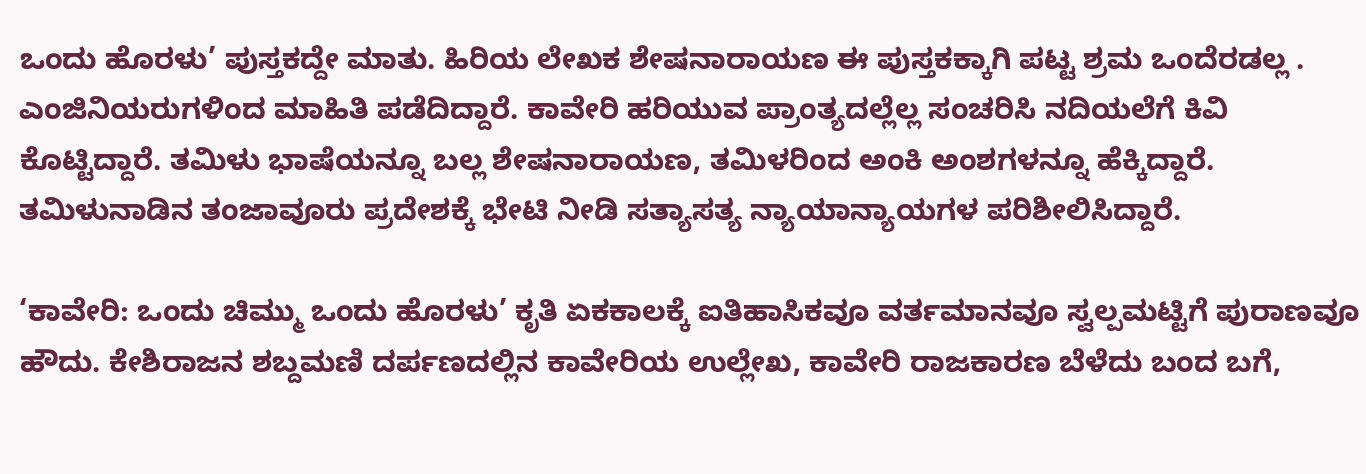ಒಂದು ಹೊರಳು’ ಪುಸ್ತಕದ್ದೇ ಮಾತು. ಹಿರಿಯ ಲೇಖಕ ಶೇಷನಾರಾಯಣ ಈ ಪುಸ್ತಕಕ್ಕಾಗಿ ಪಟ್ಟ ಶ್ರಮ ಒಂದೆರಡಲ್ಲ . ಎಂಜಿನಿಯರುಗಳಿಂದ ಮಾಹಿತಿ ಪಡೆದಿದ್ದಾರೆ. ಕಾವೇರಿ ಹರಿಯುವ ಪ್ರಾಂತ್ಯದಲ್ಲೆಲ್ಲ ಸಂಚರಿಸಿ ನದಿಯಲೆಗೆ ಕಿವಿ ಕೊಟ್ಟಿದ್ದಾರೆ. ತಮಿಳು ಭಾಷೆಯನ್ನೂ ಬಲ್ಲ ಶೇಷನಾರಾಯಣ, ತಮಿಳರಿಂದ ಅಂಕಿ ಅಂಶಗಳನ್ನೂ ಹೆಕ್ಕಿದ್ದಾರೆ. ತಮಿಳುನಾಡಿನ ತಂಜಾವೂರು ಪ್ರದೇಶಕ್ಕೆ ಭೇಟಿ ನೀಡಿ ಸತ್ಯಾಸತ್ಯ ನ್ಯಾಯಾನ್ಯಾಯಗಳ ಪರಿಶೀಲಿಸಿದ್ದಾರೆ.

‘ಕಾವೇರಿ: ಒಂದು ಚಿಮ್ಮು ಒಂದು ಹೊರಳು’ ಕೃತಿ ಏಕಕಾಲಕ್ಕೆ ಐತಿಹಾಸಿಕವೂ ವರ್ತಮಾನವೂ ಸ್ವಲ್ಪಮಟ್ಟಿಗೆ ಪುರಾಣವೂ ಹೌದು. ಕೇಶಿರಾಜನ ಶಬ್ದಮಣಿ ದರ್ಪಣದಲ್ಲಿನ ಕಾವೇರಿಯ ಉಲ್ಲೇಖ, ಕಾವೇರಿ ರಾಜಕಾರಣ ಬೆಳೆದು ಬಂದ ಬಗೆ,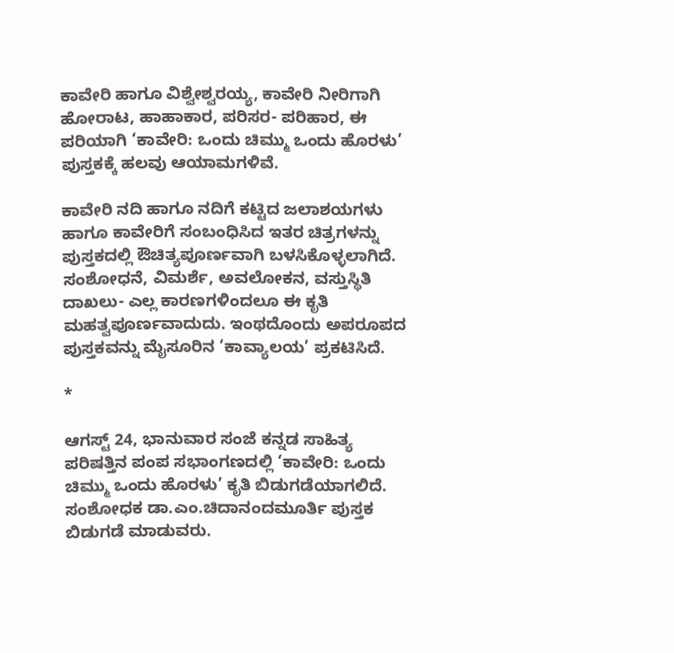ಕಾವೇರಿ ಹಾಗೂ ವಿಶ್ವೇಶ್ವರಯ್ಯ, ಕಾವೇರಿ ನೀರಿಗಾಗಿ ಹೋರಾಟ, ಹಾಹಾಕಾರ, ಪರಿಸರ- ಪರಿಹಾರ, ಈ ಪರಿಯಾಗಿ ‘ಕಾವೇರಿ: ಒಂದು ಚಿಮ್ಮು ಒಂದು ಹೊರಳು’ ಪುಸ್ತಕಕ್ಕೆ ಹಲವು ಆಯಾಮಗಳಿವೆ.

ಕಾವೇರಿ ನದಿ ಹಾಗೂ ನದಿಗೆ ಕಟ್ಟಿದ ಜಲಾಶಯಗಳು ಹಾಗೂ ಕಾವೇರಿಗೆ ಸಂಬಂಧಿಸಿದ ಇತರ ಚಿತ್ರಗಳನ್ನು ಪುಸ್ತಕದಲ್ಲಿ ಔಚಿತ್ಯಪೂರ್ಣವಾಗಿ ಬಳಸಿಕೊಳ್ಳಲಾಗಿದೆ. ಸಂಶೋಧನೆ, ವಿಮರ್ಶೆ, ಅವಲೋಕನ, ವಸ್ತುಸ್ಥಿತಿ ದಾಖಲು- ಎಲ್ಲ ಕಾರಣಗಳಿಂದಲೂ ಈ ಕೃತಿ ಮಹತ್ವಪೂರ್ಣವಾದುದು. ಇಂಥದೊಂದು ಅಪರೂಪದ ಪುಸ್ತಕವನ್ನು ಮೈಸೂರಿನ ‘ಕಾವ್ಯಾಲಯ’ ಪ್ರಕಟಿಸಿದೆ.

*

ಆಗಸ್ಟ್‌ 24, ಭಾನುವಾರ ಸಂಜೆ ಕನ್ನಡ ಸಾಹಿತ್ಯ ಪರಿಷತ್ತಿನ ಪಂಪ ಸಭಾಂಗಣದಲ್ಲಿ ‘ಕಾವೇರಿ: ಒಂದು ಚಿಮ್ಮು ಒಂದು ಹೊರಳು’ ಕೃತಿ ಬಿಡುಗಡೆಯಾಗಲಿದೆ. ಸಂಶೋಧಕ ಡಾ.ಎಂ.ಚಿದಾನಂದಮೂರ್ತಿ ಪುಸ್ತಕ ಬಿಡುಗಡೆ ಮಾಡುವರು.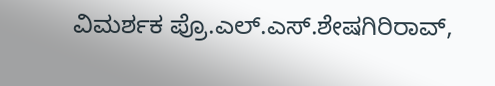ವಿಮರ್ಶಕ ಪ್ರೊ.ಎಲ್‌.ಎಸ್‌.ಶೇಷಗಿರಿರಾವ್‌,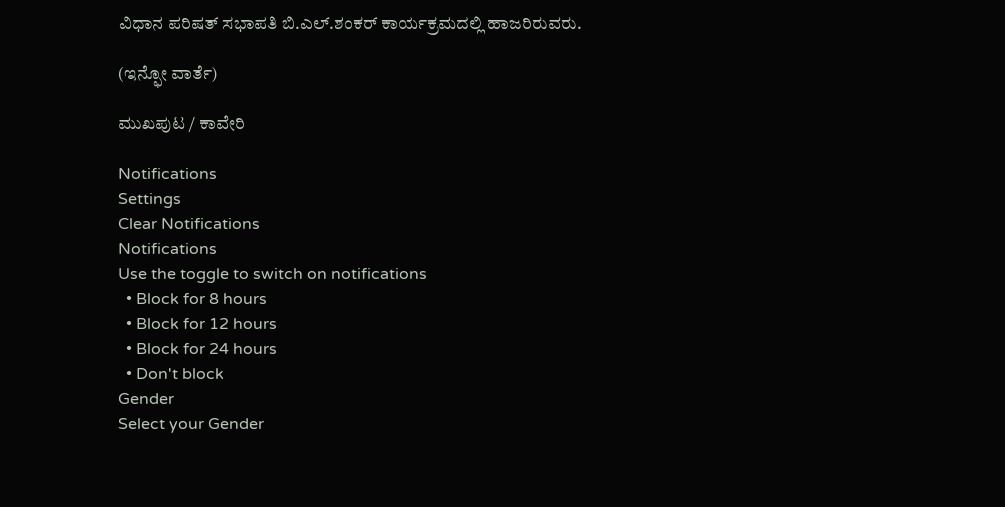ವಿಧಾನ ಪರಿಷತ್‌ ಸಭಾಪತಿ ಬಿ.ಎಲ್‌.ಶಂಕರ್‌ ಕಾರ್ಯಕ್ರಮದಲ್ಲಿ ಹಾಜರಿರುವರು.

(ಇನ್ಫೋ ವಾರ್ತೆ)

ಮುಖಪುಟ / ಕಾವೇರಿ

Notifications
Settings
Clear Notifications
Notifications
Use the toggle to switch on notifications
  • Block for 8 hours
  • Block for 12 hours
  • Block for 24 hours
  • Don't block
Gender
Select your Gender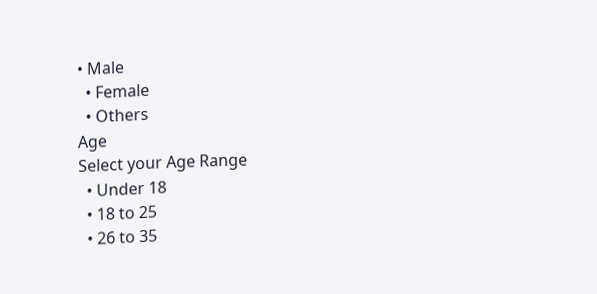• Male
  • Female
  • Others
Age
Select your Age Range
  • Under 18
  • 18 to 25
  • 26 to 35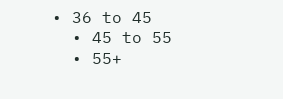• 36 to 45
  • 45 to 55
  • 55+